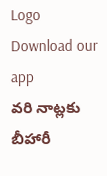Logo
Download our app
వరి నాట్లకు బీహారీ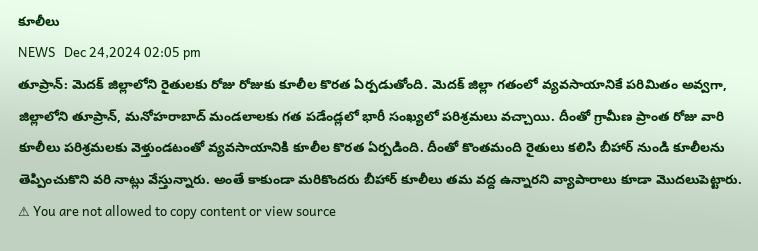కూలీలు
NEWS   Dec 24,2024 02:05 pm
తూప్రాన్: మెదక్ జిల్లాలోని రైతులకు రోజు రోజుకు కూలీల కొరత ఏర్పడుతోంది. మెదక్ జిల్లా గతంలో వ్యవసాయానికే పరిమితం అవ్వగా, జిల్లాలోని తూప్రాన్, మనోహరాబాద్ మండలాలకు గత పడేండ్లలో భారీ సంఖ్యలో పరిశ్రమలు వచ్చాయి. దీంతో గ్రామీణ ప్రాంత రోజు వారి కూలీలు పరిశ్రమలకు వెళ్తుండటంతో వ్యవసాయానికి కూలీల కొరత ఏర్పడింది. దీంతో కొంతమంది రైతులు కలిసి బీహార్ నుండి కూలీలను తెప్పించుకొని వరి నాట్లు వేస్తున్నారు. అంతే కాకుండా మరికొందరు బీహార్ కూలీలు తమ వద్ద ఉన్నారని వ్యాపారాలు కూడా మొదలుపెట్టారు.
⚠ You are not allowed to copy content or view source